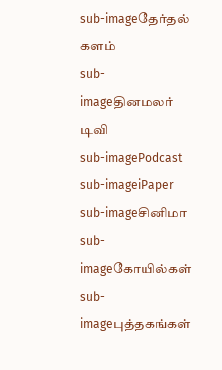sub-imageதேர்தல் களம்
sub-imageதினமலர் டிவி
sub-imagePodcast
sub-imageiPaper
sub-imageசினிமா
sub-imageகோயில்கள்
sub-imageபுத்தகங்கள்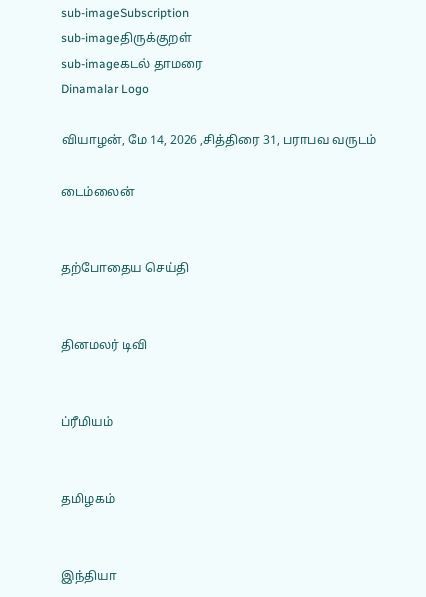sub-imageSubscription
sub-imageதிருக்குறள்
sub-imageகடல் தாமரை
Dinamalar Logo

வியாழன், மே 14, 2026 ,சித்திரை 31, பராபவ வருடம்

டைம்லைன்


தற்போதைய செய்தி


தினமலர் டிவி


ப்ரீமியம்


தமிழகம்


இந்தியா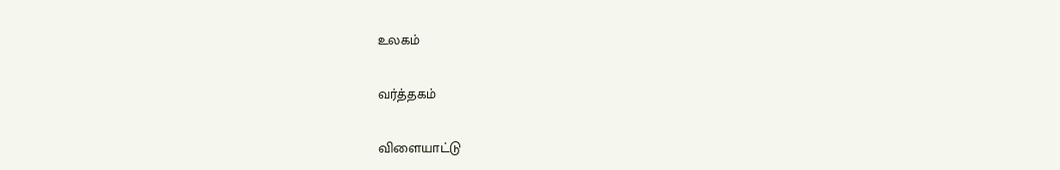உலகம்


வர்த்தகம்


விளையாட்டு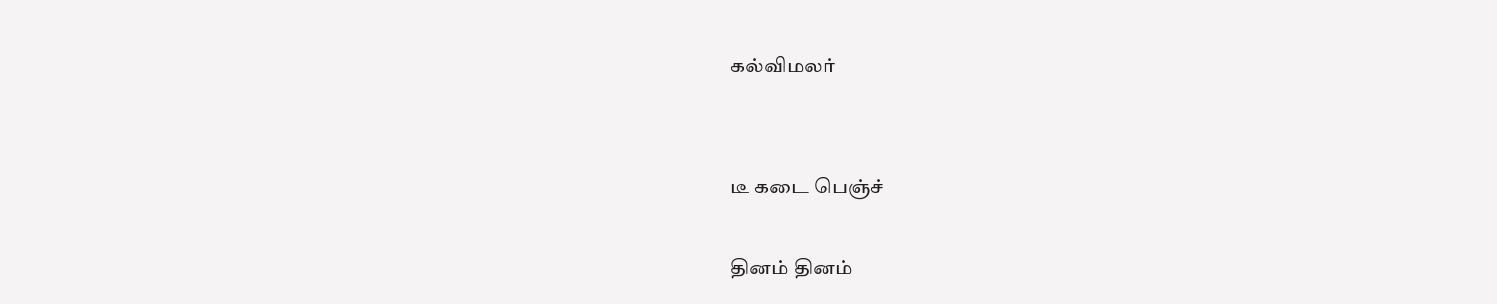கல்விமலர்


டீ கடை பெஞ்ச்

தினம் தினம்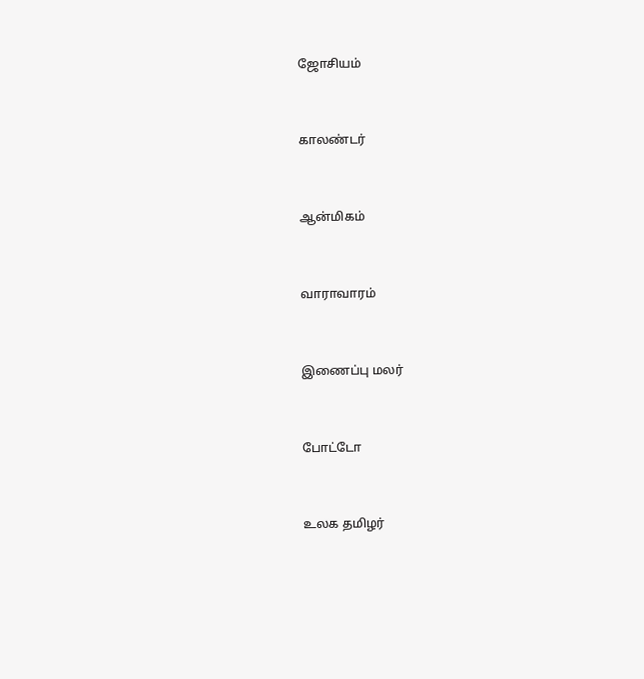ஜோசியம்


காலண்டர்


ஆன்மிகம்


வாராவாரம்


இணைப்பு மலர்


போட்டோ


உலக தமிழர்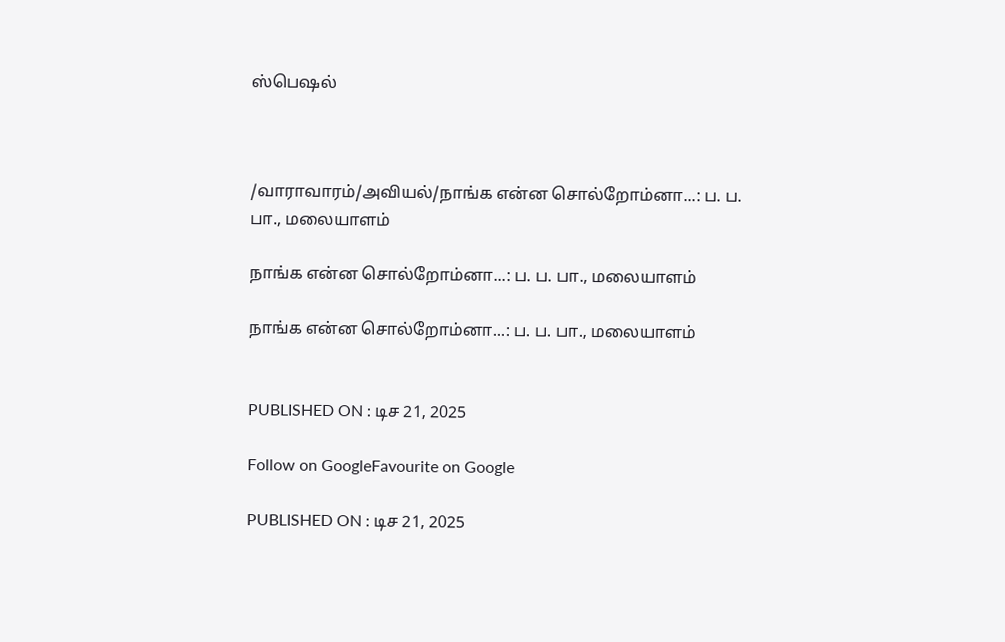ஸ்பெஷல்



/வாராவாரம்/அவியல்/நாங்க என்ன சொல்றோம்னா...: ப. ப. பா., மலையாளம்

நாங்க என்ன சொல்றோம்னா...: ப. ப. பா., மலையாளம்

நாங்க என்ன சொல்றோம்னா...: ப. ப. பா., மலையாளம்


PUBLISHED ON : டிச 21, 2025

Follow on GoogleFavourite on Google

PUBLISHED ON : டிச 21, 2025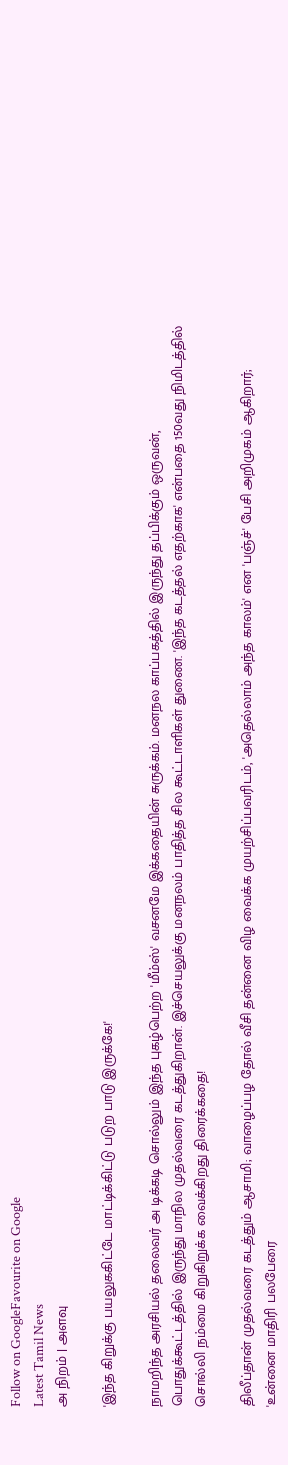Follow on GoogleFavourite on Google
Latest Tamil News
அ நிறம் | அளவு

'இந்த கிறுக்கு பயலுககிட்டே மாட்டிக்கிட்டு படுற பாடு இருக்கே!'

நாமறிந்த அரசியல் தலைவர் அ டிக்கடி சொல்லும் இந்த புகழ்பெற்ற 'மீம்ஸ்' வசனமே இக்கதையின் சுருக்கம். மனநல காப்பகத்தில் இருந்து தப்பிக்கும் ஒருவன், பொதுக்கூட்டத்தில் இருந்து மாநில முதல்வரை கடத்துகிறான். இச்செயலுக்கு மனநலம் பாதித்த சில கூட்டாளிகள் துணை. 'இந்த கடத்தல் எதற்காக' என்பதை 150வது நிமிடத்தில் சொல்லி நம்மை கிறுகிறுக்க வைக்கிறது திரைக்கதை!

திலீப்தான் முதல்வரை கடத்தும் ஆசாமி; வாழைப்பழ தோல் வீசி தன்னை விழ வைக்க முயற்சிப்பவரிடம், 'அதெல்லாம் அந்த காலம்' என 'பஞ்ச்' பேசி அறிமுகம் ஆகிறார்; 'உன்னை மாதிரி பலபேரை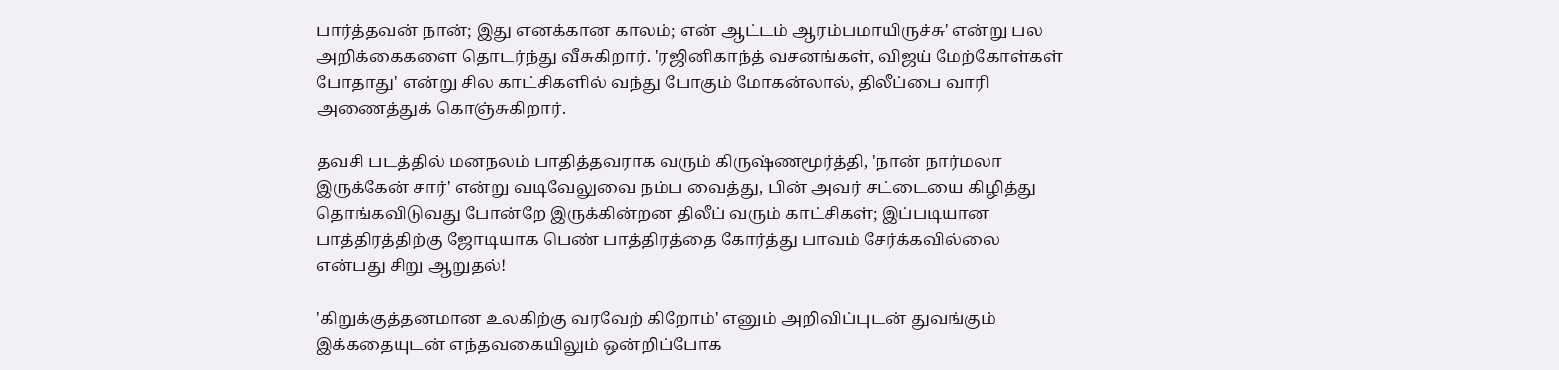பார்த்தவன் நான்; இது எனக்கான காலம்; என் ஆட்டம் ஆரம்பமாயிருச்சு' என்று பல அறிக்கைகளை தொடர்ந்து வீசுகிறார். 'ரஜினிகாந்த் வசனங்கள், விஜய் மேற்கோள்கள் போதாது' என்று சில காட்சிகளில் வந்து போகும் மோகன்லால், திலீப்பை வாரி அணைத்துக் கொஞ்சுகிறார்.

தவசி படத்தில் மனநலம் பாதித்தவராக வரும் கிருஷ்ணமூர்த்தி, 'நான் நார்மலா இருக்கேன் சார்' என்று வடிவேலுவை நம்ப வைத்து, பின் அவர் சட்டையை கிழித்து தொங்கவிடுவது போன்றே இருக்கின்றன திலீப் வரும் காட்சிகள்; இப்படியான பாத்திரத்திற்கு ஜோடியாக பெண் பாத்திரத்தை கோர்த்து பாவம் சேர்க்கவில்லை என்பது சிறு ஆறுதல்!

'கிறுக்குத்தனமான உலகிற்கு வரவேற் கிறோம்' எனும் அறிவிப்புடன் துவங்கும் இக்கதையுடன் எந்தவகையிலும் ஒன்றிப்போக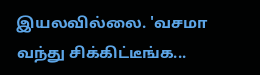இயலவில்லை. 'வசமா வந்து சிக்கிட்டீங்க...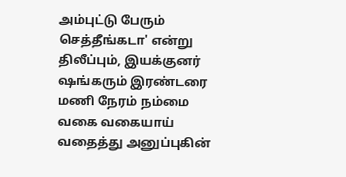அம்புட்டு பேரும் செத்தீங்கடா' என்று திலீப்பும், இயக்குனர் ஷங்கரும் இரண்டரை மணி நேரம் நம்மை வகை வகையாய் வதைத்து அனுப்புகின்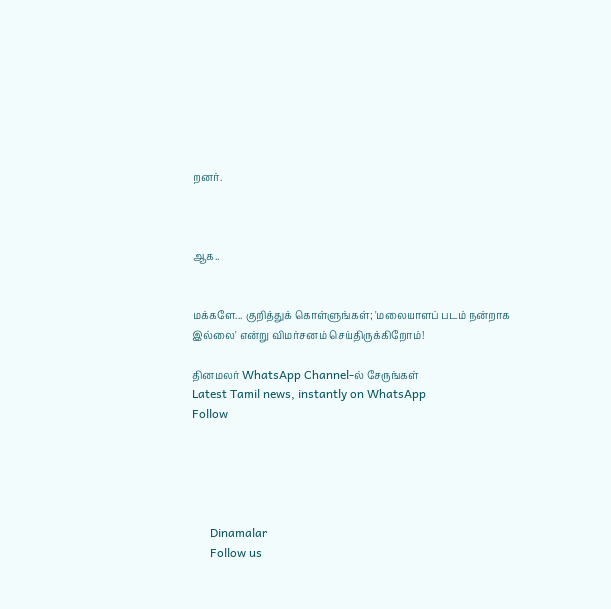றனர்.



ஆக..


மக்களே... குறித்துக் கொள்ளுங்கள்; 'மலையாளப் படம் நன்றாக இல்லை' என்று விமர்சனம் செய்திருக்கிறோம்!

தினமலர் WhatsApp Channel-ல் சேருங்கள்
Latest Tamil news, instantly on WhatsApp
Follow





      Dinamalar
      Follow us